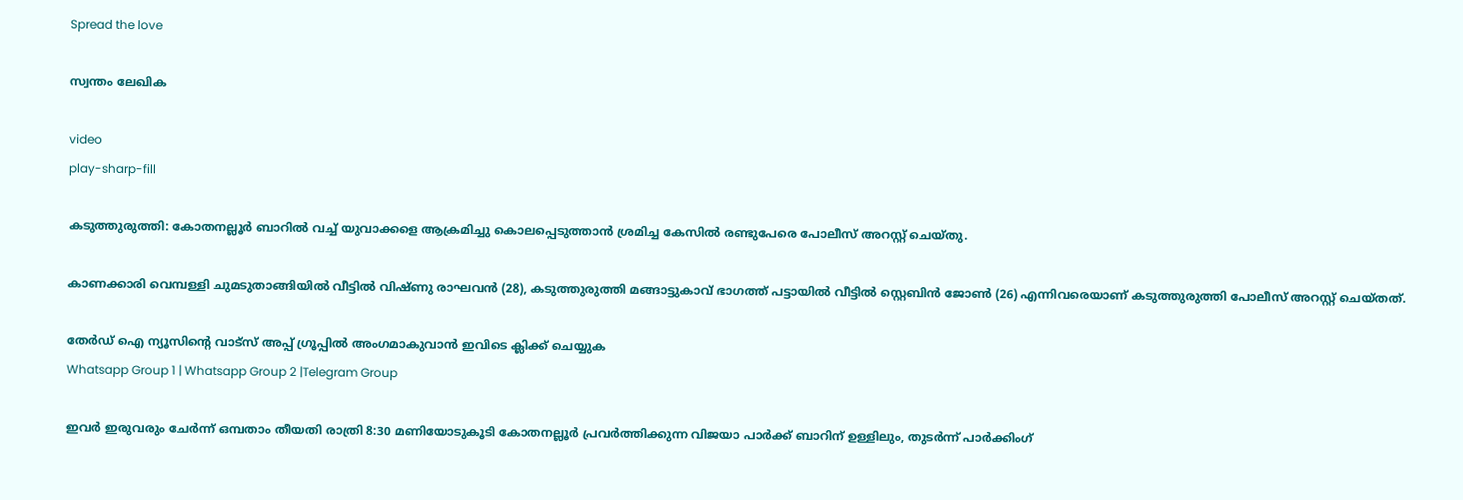Spread the love

സ്വന്തം ലേഖിക

video
play-sharp-fill

കടുത്തുരുത്തി: കോതനല്ലൂർ ബാറിൽ വച്ച് യുവാക്കളെ ആക്രമിച്ചു കൊലപ്പെടുത്താൻ ശ്രമിച്ച കേസിൽ രണ്ടുപേരെ പോലീസ് അറസ്റ്റ് ചെയ്തു.

കാണക്കാരി വെമ്പള്ളി ചുമടുതാങ്ങിയിൽ വീട്ടിൽ വിഷ്ണു രാഘവൻ (28), കടുത്തുരുത്തി മങ്ങാട്ടുകാവ് ഭാഗത്ത് പട്ടായിൽ വീട്ടിൽ സ്റ്റെബിൻ ജോൺ (26) എന്നിവരെയാണ് കടുത്തുരുത്തി പോലീസ് അറസ്റ്റ് ചെയ്തത്.

തേർഡ് ഐ ന്യൂസിന്റെ വാട്സ് അപ്പ് ഗ്രൂപ്പിൽ അംഗമാകുവാൻ ഇവിടെ ക്ലിക്ക് ചെയ്യുക
Whatsapp Group 1 | Whatsapp Group 2 |Telegram Group

ഇവർ ഇരുവരും ചേർന്ന് ഒമ്പതാം തീയതി രാത്രി 8:30 മണിയോടുകൂടി കോതനല്ലൂർ പ്രവർത്തിക്കുന്ന വിജയാ പാർക്ക് ബാറിന് ഉള്ളിലും, തുടർന്ന് പാർക്കിംഗ്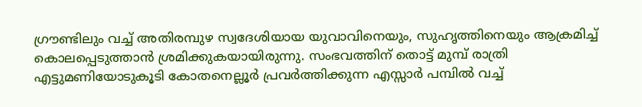ഗ്രൗണ്ടിലും വച്ച് അതിരമ്പുഴ സ്വദേശിയായ യുവാവിനെയും, സുഹൃത്തിനെയും ആക്രമിച്ച് കൊലപ്പെടുത്താൻ ശ്രമിക്കുകയായിരുന്നു. സംഭവത്തിന്‌ തൊട്ട് മുമ്പ് രാത്രി എട്ടുമണിയോടുകൂടി കോതനെല്ലൂർ പ്രവർത്തിക്കുന്ന എസ്സാർ പമ്പിൽ വച്ച്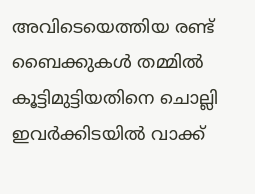അവിടെയെത്തിയ രണ്ട് ബൈക്കുകൾ തമ്മിൽ കൂട്ടിമുട്ടിയതിനെ ചൊല്ലി ഇവര്‍ക്കിടയില്‍ വാക്ക്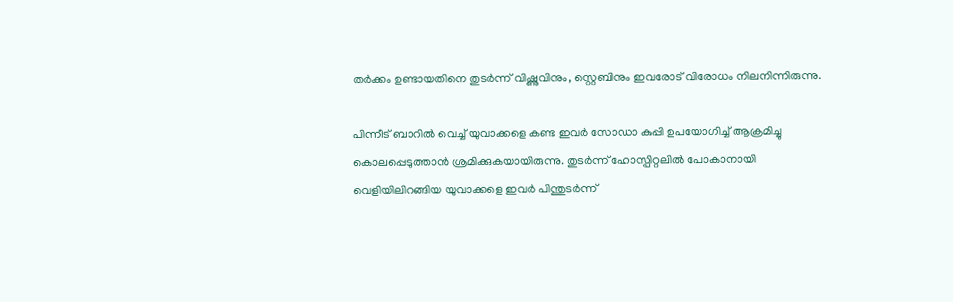തർക്കം ഉണ്ടായതിനെ തുടർന്ന് വിഷ്ണുവിനും, സ്റ്റെബിനും ഇവരോട് വിരോധം നിലനിന്നിരുന്നു.

പിന്നീട് ബാറിൽ വെച്ച് യുവാക്കളെ കണ്ട ഇവർ സോഡാ കുപ്പി ഉപയോഗിച്ച് ആക്രമിച്ചു കൊലപ്പെടുത്താൻ ശ്രമിക്കുകയായിരുന്നു. തുടർന്ന് ഹോസ്പിറ്റലിൽ പോകാനായി വെളിയിലിറങ്ങിയ യുവാക്കളെ ഇവർ പിന്തുടർന്ന്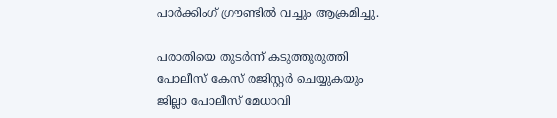പാർക്കിംഗ് ഗ്രൗണ്ടിൽ വച്ചും ആക്രമിച്ചു.

പരാതിയെ തുടർന്ന് കടുത്തുരുത്തി പോലീസ് കേസ് രജിസ്റ്റർ ചെയ്യുകയും ജില്ലാ പോലീസ് മേധാവി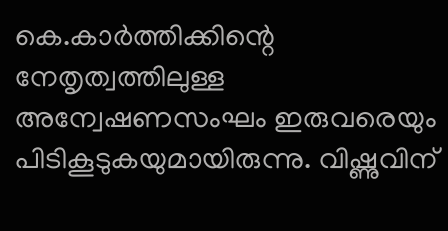കെ.കാർത്തിക്കിന്റെ നേതൃത്വത്തിലുള്ള അന്വേഷണസംഘം ഇരുവരെയും പിടികൂടുകയുമായിരുന്നു. വിഷ്ണുവിന്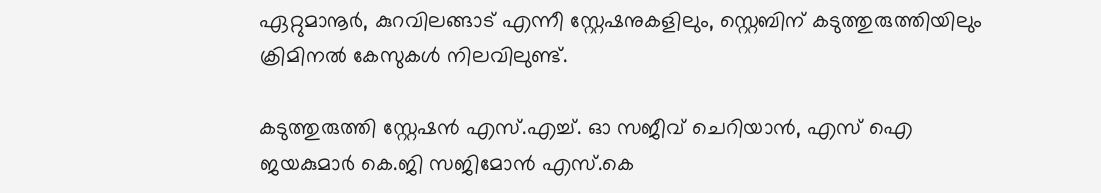ഏറ്റുമാനൂർ, കുറവിലങ്ങാട് എന്നീ സ്റ്റേഷനുകളിലും, സ്റ്റെബിന് കടുത്തുരുത്തിയിലും ക്രിമിനൽ കേസുകൾ നിലവിലുണ്ട്.

കടുത്തുരുത്തി സ്റ്റേഷൻ എസ്.എച്ച്. ഓ സജീവ് ചെറിയാൻ, എസ് ഐ ജയകുമാർ കെ.ജി സജിമോൻ എസ്.കെ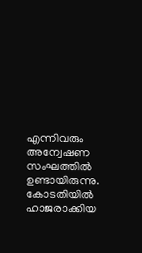എന്നിവരും അന്വേഷണ സംഘത്തിൽ ഉണ്ടായിരുന്നു. കോടതിയിൽ ഹാജരാക്കിയ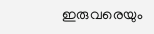ഇരുവരെയും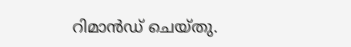റിമാൻഡ് ചെയ്തു.